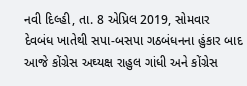નવી દિલ્હી, તા. 8 એપ્રિલ 2019, સોમવાર
દેવબંધ ખાતેથી સપા-બસપા ગઠબંધનના હુંકાર બાદ આજે કોંગ્રેસ અઘ્યક્ષ રાહુલ ગાંધી અને કોંગ્રેસ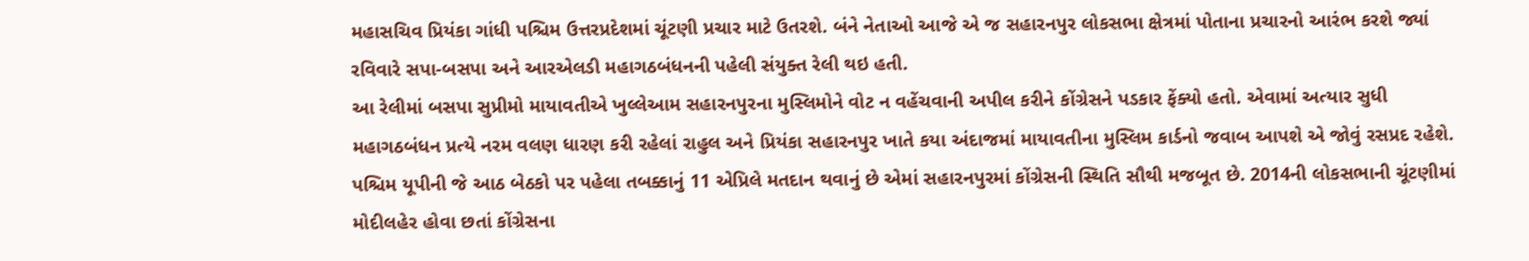મહાસચિવ પ્રિયંકા ગાંધી પશ્ચિમ ઉત્તરપ્રદેશમાં ચૂંટણી પ્રચાર માટે ઉતરશે. બંને નેતાઓ આજે એ જ સહારનપુર લોકસભા ક્ષેત્રમાં પોતાના પ્રચારનો આરંભ કરશે જ્યાં રવિવારે સપા-બસપા અને આરએલડી મહાગઠબંધનની પહેલી સંયુક્ત રેલી થઇ હતી.
આ રેલીમાં બસપા સુપ્રીમો માયાવતીએ ખુલ્લેઆમ સહારનપુરના મુસ્લિમોને વોટ ન વહેંચવાની અપીલ કરીને કોંગ્રેસને પડકાર ફેંક્યો હતો. એવામાં અત્યાર સુધી મહાગઠબંધન પ્રત્યે નરમ વલણ ધારણ કરી રહેલાં રાહુલ અને પ્રિયંકા સહારનપુર ખાતે કયા અંદાજમાં માયાવતીના મુસ્લિમ કાર્ડનો જવાબ આપશે એ જોવું રસપ્રદ રહેશે.
પશ્ચિમ યૂપીની જે આઠ બેઠકો પર પહેલા તબક્કાનું 11 એપ્રિલે મતદાન થવાનું છે એમાં સહારનપુરમાં કોંગ્રેસની સ્થિતિ સૌથી મજબૂત છે. 2014ની લોકસભાની ચૂંટણીમાં મોદીલહેર હોવા છતાં કોંગ્રેસના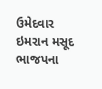ઉમેદવાર ઇમરાન મસૂદ ભાજપના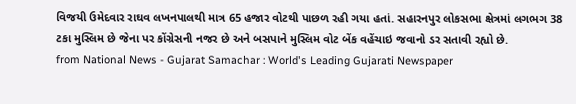વિજયી ઉમેદવાર રાઘવ લખનપાલથી માત્ર 65 હજાર વોટથી પાછળ રહી ગયા હતાં. સહારનપુર લોકસભા ક્ષેત્રમાં લગભગ 38 ટકા મુસ્લિમ છે જેના પર કોંગ્રેસની નજર છે અને બસપાને મુસ્લિમ વોટ બેંક વહેંચાઇ જવાનો ડર સતાવી રહ્યો છે.
from National News - Gujarat Samachar : World's Leading Gujarati Newspaper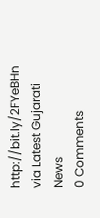http://bit.ly/2FYeBHn
via Latest Gujarati News
0 Comments